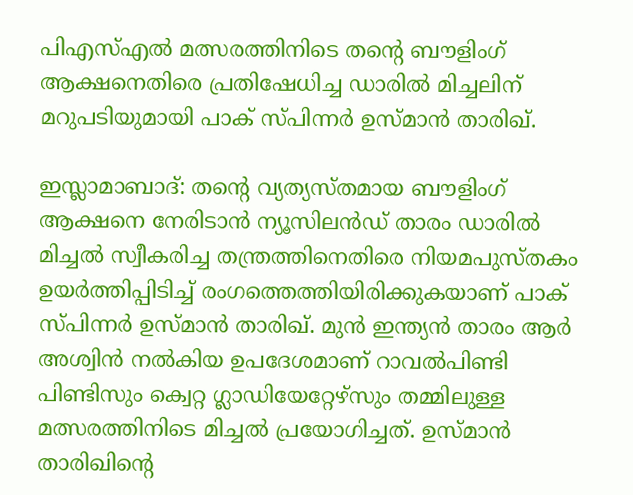പിഎസ്എല്‍ മത്സരത്തിനിടെ തന്റെ ബൗളിംഗ് ആക്ഷനെതിരെ പ്രതിഷേധിച്ച ഡാരില്‍ മിച്ചലിന് മറുപടിയുമായി പാക് സ്പിന്നര്‍ ഉസ്മാന്‍ താരിഖ്.

ഇസ്ലാമാബാദ്: തന്റെ വ്യത്യസ്തമായ ബൗളിംഗ് ആക്ഷനെ നേരിടാന്‍ ന്യൂസിലന്‍ഡ് താരം ഡാരില്‍ മിച്ചല്‍ സ്വീകരിച്ച തന്ത്രത്തിനെതിരെ നിയമപുസ്തകം ഉയര്‍ത്തിപ്പിടിച്ച് രംഗത്തെത്തിയിരിക്കുകയാണ് പാക് സ്പിന്നര്‍ ഉസ്മാന്‍ താരിഖ്. മുന്‍ ഇന്ത്യന്‍ താരം ആര്‍ അശ്വിന്‍ നല്‍കിയ ഉപദേശമാണ് റാവല്‍പിണ്ടി പിണ്ടിസും ക്വെറ്റ ഗ്ലാഡിയേറ്റേഴ്‌സും തമ്മിലുള്ള മത്സരത്തിനിടെ മിച്ചല്‍ പ്രയോഗിച്ചത്. ഉസ്മാന്‍ താരിഖിന്റെ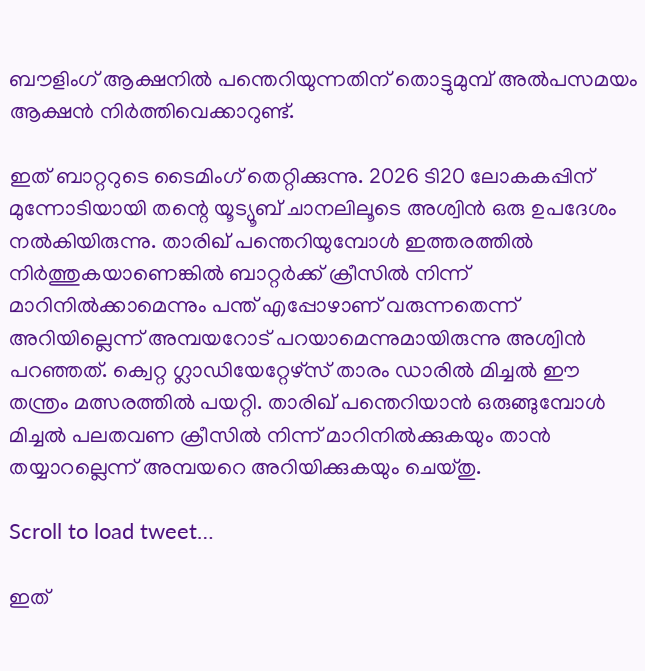ബൗളിംഗ് ആക്ഷനില്‍ പന്തെറിയുന്നതിന് തൊട്ടുമുമ്പ് അല്‍പസമയം ആക്ഷന്‍ നിര്‍ത്തിവെക്കാറുണ്ട്.

ഇത് ബാറ്ററുടെ ടൈമിംഗ് തെറ്റിക്കുന്നു. 2026 ടി20 ലോകകപ്പിന് മുന്നോടിയായി തന്റെ യൂട്യൂബ് ചാനലിലൂടെ അശ്വിന്‍ ഒരു ഉപദേശം നല്‍കിയിരുന്നു. താരിഖ് പന്തെറിയുമ്പോള്‍ ഇത്തരത്തില്‍ നിര്‍ത്തുകയാണെങ്കില്‍ ബാറ്റര്‍ക്ക് ക്രീസില്‍ നിന്ന് മാറിനില്‍ക്കാമെന്നും പന്ത് എപ്പോഴാണ് വരുന്നതെന്ന് അറിയില്ലെന്ന് അമ്പയറോട് പറയാമെന്നുമായിരുന്നു അശ്വിന്‍ പറഞ്ഞത്. ക്വെറ്റ ഗ്ലാഡിയേറ്റേഴ്‌സ് താരം ഡാരില്‍ മിച്ചല്‍ ഈ തന്ത്രം മത്സരത്തില്‍ പയറ്റി. താരിഖ് പന്തെറിയാന്‍ ഒരുങ്ങുമ്പോള്‍ മിച്ചല്‍ പലതവണ ക്രീസില്‍ നിന്ന് മാറിനില്‍ക്കുകയും താന്‍ തയ്യാറല്ലെന്ന് അമ്പയറെ അറിയിക്കുകയും ചെയ്തു.

Scroll to load tweet…

ഇത്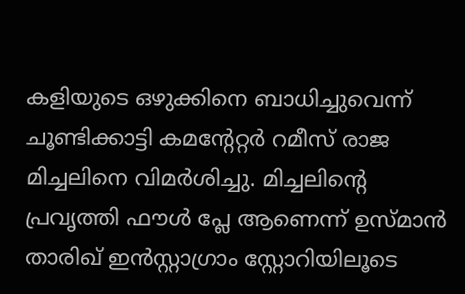കളിയുടെ ഒഴുക്കിനെ ബാധിച്ചുവെന്ന് ചൂണ്ടിക്കാട്ടി കമന്റേറ്റര്‍ റമീസ് രാജ മിച്ചലിനെ വിമര്‍ശിച്ചു. മിച്ചലിന്റെ പ്രവൃത്തി ഫൗള്‍ പ്ലേ ആണെന്ന് ഉസ്മാന്‍ താരിഖ് ഇന്‍സ്റ്റാഗ്രാം സ്റ്റോറിയിലൂടെ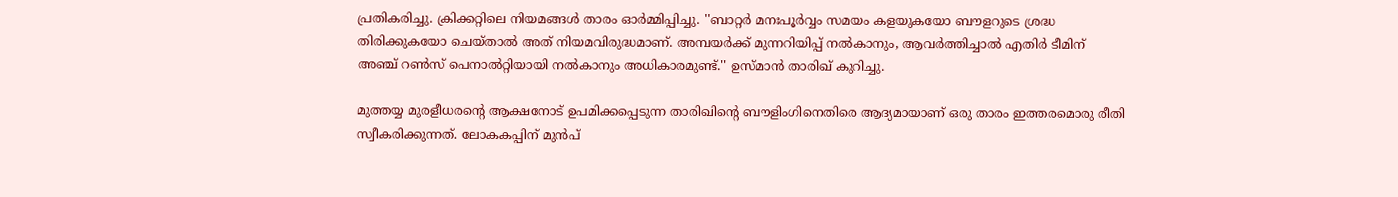പ്രതികരിച്ചു. ക്രിക്കറ്റിലെ നിയമങ്ങള്‍ താരം ഓര്‍മ്മിപ്പിച്ചു. ''ബാറ്റര്‍ മനഃപൂര്‍വ്വം സമയം കളയുകയോ ബൗളറുടെ ശ്രദ്ധ തിരിക്കുകയോ ചെയ്താല്‍ അത് നിയമവിരുദ്ധമാണ്. അമ്പയര്‍ക്ക് മുന്നറിയിപ്പ് നല്‍കാനും, ആവര്‍ത്തിച്ചാല്‍ എതിര്‍ ടീമിന് അഞ്ച് റണ്‍സ് പെനാല്‍റ്റിയായി നല്‍കാനും അധികാരമുണ്ട്.'' ഉസ്മാന്‍ താരിഖ് കുറിച്ചു.

മുത്തയ്യ മുരളീധരന്റെ ആക്ഷനോട് ഉപമിക്കപ്പെടുന്ന താരിഖിന്റെ ബൗളിംഗിനെതിരെ ആദ്യമായാണ് ഒരു താരം ഇത്തരമൊരു രീതി സ്വീകരിക്കുന്നത്. ലോകകപ്പിന് മുന്‍പ്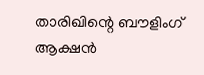താരിഖിന്റെ ബൗളിംഗ് ആക്ഷന്‍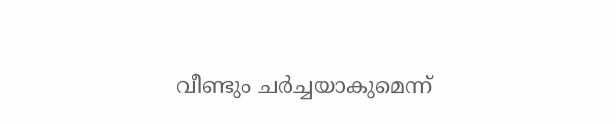വീണ്ടും ചര്‍ച്ചയാകുമെന്ന്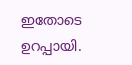ഇതോടെ ഉറപ്പായി.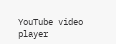YouTube video player